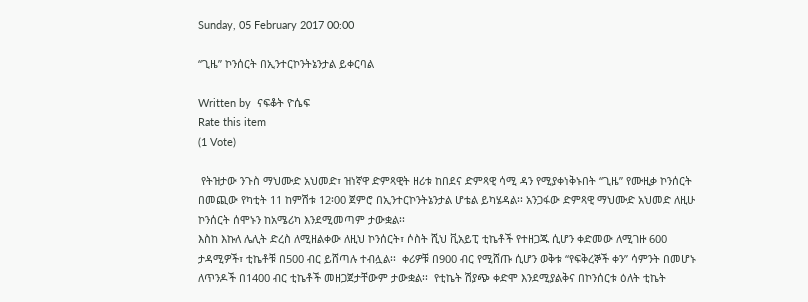Sunday, 05 February 2017 00:00

“ጊዜ” ኮንሰርት በኢንተርኮንትኔንታል ይቀርባል

Written by  ናፍቆት ዮሴፍ
Rate this item
(1 Vote)

 የትዝታው ንጉስ ማህሙድ አህመድ፣ ዝነኛዋ ድምጻዊት ዘሪቱ ከበደና ድምጻዊ ሳሚ ዳን የሚያቀነቅኑበት “ጊዜ” የሙዚቃ ኮንሰርት በመጪው የካቲት 11 ከምሽቱ 12፡00 ጀምሮ በኢንተርኮንትኔንታል ሆቴል ይካሄዳል፡፡ አንጋፋው ድምጻዊ ማህሙድ አህመድ ለዚሁ ኮንሰርት ሰሞኑን ከአሜሪካ እንደሚመጣም ታውቋል፡፡
እስከ እኩለ ሌሊት ድረስ ለሚዘልቀው ለዚህ ኮንሰርት፣ ሶስት ሺህ ቪአይፒ ቲኬቶች የተዘጋጁ ሲሆን ቀድመው ለሚገዙ 600 ታዳሚዎች፣ ቲኬቶቹ በ500 ብር ይሸጣሉ ተብሏል፡፡  ቀሪዎቹ በ900 ብር የሚሸጡ ሲሆን ወቅቱ “የፍቅረኞች ቀን” ሳምንት በመሆኑ ለጥንዶች በ1400 ብር ቲኬቶች መዘጋጀታቸውም ታውቋል፡፡  የቲኬት ሽያጭ ቀድሞ እንደሚያልቅና በኮንሰርቱ ዕለት ቲኬት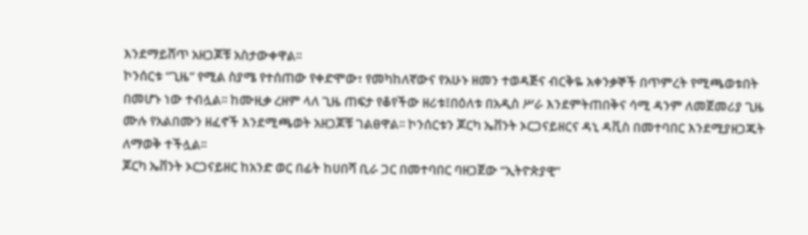እንደማይሸጥ አዘጋጆቹ አስታውቀዋል፡፡
ኮንሰርቱ “ጊዜ” የሚል ስያሜ የተሰጠው የቀድሞው፣ የመካከለኛውና የአሁኑ ዘመን ተወዳጅና ብርቅዬ አቀንቃኞች በጥምረት የሚጫወቱበት በመሆኑ ነው ተብሏል፡፡ ከሙዚቃ ረዘም ላለ ጊዜ ጠፍታ የቆየችው ዘሪቱ፤በዕለቱ በአዲስ ሥራ እንደምትጠበቅና ሳሚ ዳንም ለመጀመሪያ ጊዜ ሙሉ የአልበሙን ዘፈኖች እንደሚጫወት አዘጋጆቹ ገልፀዋል፡፡ ኮንሰርቱን ጆርካ ኤቨንት ኦርጋናይዘርና ዳኒ ዳቪስ በመተባበር እንደሚያዘጋጁት ለማወቅ ተችሏል፡፡
ጆርካ ኤቨንት ኦርጋናይዘር ከአንድ ወር በፊት ከሀበሻ ቢራ ጋር በመተባበር ባዘጋጀው “ኢትዮጵያዊ”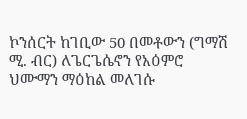ኮንሰርት ከገቢው 50 በመቶውን (ግማሽ ሚ. ብር) ለጌርጌሴኖን የአዕምሮ ህሙማን ማዕከል መለገሱ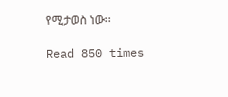የሚታወስ ነው፡፡

Read 850 times